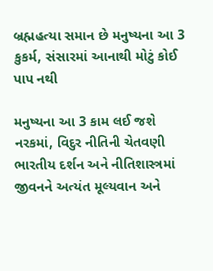બ્રહ્મહત્યા સમાન છે મનુષ્યના આ 3 કુકર્મ, સંસારમાં આનાથી મોટું કોઈ પાપ નથી

મનુષ્યના આ 3 કામ લઈ જશે નરકમાં, વિદુર નીતિની ચેતવણી ભારતીય દર્શન અને નીતિશાસ્ત્રમાં જીવનને અત્યંત મૂલ્યવાન અને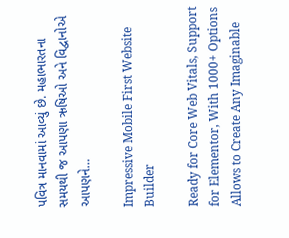પવિત્ર માનવામાં આવ્યું છે. મહાભારતના સમયથી જ આપણા ઋષિઓ અને વિદ્વાનોએ આપણને…

Impressive Mobile First Website Builder

Ready for Core Web Vitals, Support for Elementor, With 1000+ Options Allows to Create Any Imaginable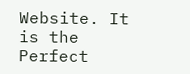Website. It is the Perfect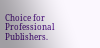Choice for Professional Publishers.